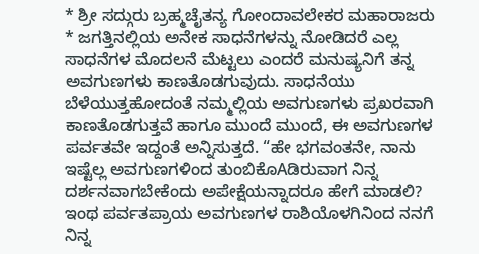* ಶ್ರೀ ಸದ್ಗುರು ಬ್ರಹ್ಮಚೈತನ್ಯ ಗೋಂದಾವಲೇಕರ ಮಹಾರಾಜರು * ಜಗತ್ತಿನಲ್ಲಿಯ ಅನೇಕ ಸಾಧನೆಗಳನ್ನು ನೋಡಿದರೆ ಎಲ್ಲ ಸಾಧನೆಗಳ ಮೊದಲನೆ ಮೆಟ್ಟಲು ಎಂದರೆ ಮನುಷ್ಯನಿಗೆ ತನ್ನ ಅವಗುಣಗಳು ಕಾಣತೊಡಗುವುದು. ಸಾಧನೆಯು ಬೆಳೆಯುತ್ತಹೋದಂತೆ ನಮ್ಮಲ್ಲಿಯ ಅವಗುಣಗಳು ಪ್ರಖರವಾಗಿ ಕಾಣತೊಡಗುತ್ತವೆ ಹಾಗೂ ಮುಂದೆ ಮುಂದೆ, ಈ ಅವಗುಣಗಳ ಪರ್ವತವೇ ಇದ್ದಂತೆ ಅನ್ನಿಸುತ್ತದೆ. “ಹೇ ಭಗವಂತನೇ, ನಾನು ಇಷ್ಟೆಲ್ಲ ಅವಗುಣಗಳಿಂದ ತುಂಬಿಕೊAಡಿರುವಾಗ ನಿನ್ನ ದರ್ಶನವಾಗಬೇಕೆಂದು ಅಪೇಕ್ಷೆಯನ್ನಾದರೂ ಹೇಗೆ ಮಾಡಲಿ? ಇಂಥ ಪರ್ವತಪ್ರಾಯ ಅವಗುಣಗಳ ರಾಶಿಯೊಳಗಿನಿಂದ ನನಗೆ ನಿನ್ನ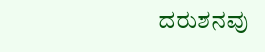ದರುಶನವು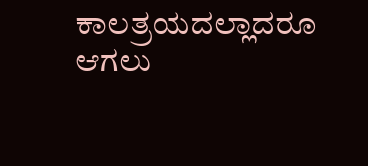ಕಾಲತ್ರಯದಲ್ಲಾದರೂ ಆಗಲು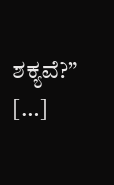ಶಕ್ಯವೆ?” […]